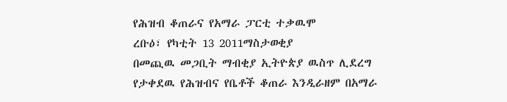የሕዝብ ቆጠራና የአማራ ፓርቲ ተቃዉሞ
ረቡዕ፣ የካቲት 13 2011ማስታወቂያ
በመጪዉ መጋቢት ማብቂያ ኢትዮጵያ ዉስጥ ሊደረግ የታቀደዉ የሕዝብና የቤቶች ቆጠራ እንዲራዘም በአማራ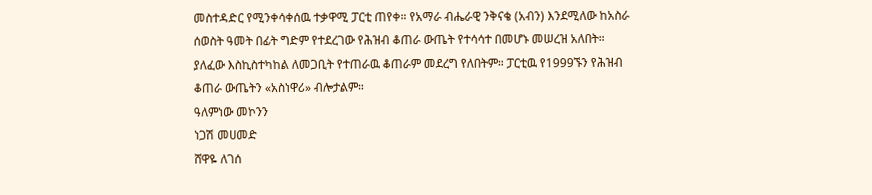መስተዳድር የሚንቀሳቀሰዉ ተቃዋሚ ፓርቲ ጠየቀ። የአማራ ብሔራዊ ንቅናቄ (አብን) እንደሚለው ከአስራ ሰወስት ዓመት በፊት ግድም የተደረገው የሕዝብ ቆጠራ ውጤት የተሳሳተ በመሆኑ መሠረዝ አለበት። ያለፈው እስኪስተካከል ለመጋቢት የተጠራዉ ቆጠራም መደረግ የለበትም። ፓርቲዉ የ1999ኙን የሕዝብ ቆጠራ ውጤትን «አስነዋሪ» ብሎታልም።
ዓለምነው መኮንን
ነጋሽ መሀመድ
ሸዋዬ ለገሰ